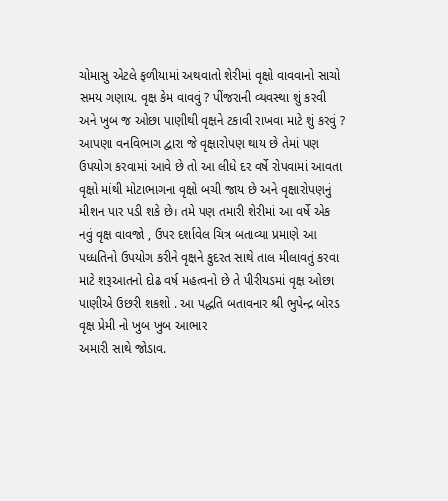ચોમાસુ એટલે ફળીયામાં અથવાતો શેરીમાં વૃક્ષો વાવવાનો સાચો સમય ગણાય. વૃક્ષ કેમ વાવવું ? પીંજરાની વ્યવસ્થા શું કરવી અને ખુબ જ ઓછા પાણીથી વૃક્ષને ટકાવી રાખવા માટે શું કરવું ? આપણા વનવિભાગ દ્વારા જે વૃક્ષારોપણ થાય છે તેમાં પણ ઉપયોગ કરવામાં આવે છે તો આ લીધે દર વર્ષે રોપવામાં આવતા વૃક્ષો માંથી મોટાભાગના વૃક્ષો બચી જાય છે અને વૃક્ષારોપણનું મીશન પાર પડી શકે છે। તમે પણ તમારી શેરીમાં આ વર્ષે એક નવું વૃક્ષ વાવજો , ઉપર દર્શાવેલ ચિત્ર બતાવ્યા પ્રમાણે આ પધ્ધતિનો ઉપયોગ કરીને વૃક્ષને કુદરત સાથે તાલ મીલાવતું કરવા માટે શરૂઆતનો દોઢ વર્ષ મહત્વનો છે તે પીરીયડમાં વૃક્ષ ઓછા પાણીએ ઉછરી શકશો . આ પદ્ધતિ બતાવનાર શ્રી ભુપેન્દ્ર બોરડ વૃક્ષ પ્રેમી નો ખુબ ખુબ આભાર
અમારી સાથે જોડાવ.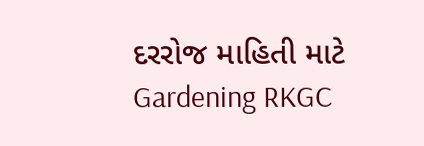દરરોજ માહિતી માટે Gardening RKGC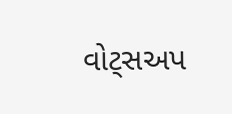વોટ્સઅપ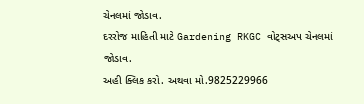ચેનલમાં જોડાવ.
દરરોજ માહિતી માટે Gardening RKGC વોટ્સઅપ ચેનલમાં જોડાવ.
અહી ક્લિક કરો. અથવા મો.9825229966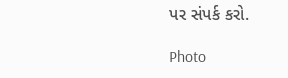પર સંપર્ક કરો.

Photo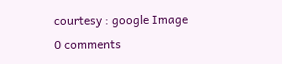courtesy : google Image
0 comments